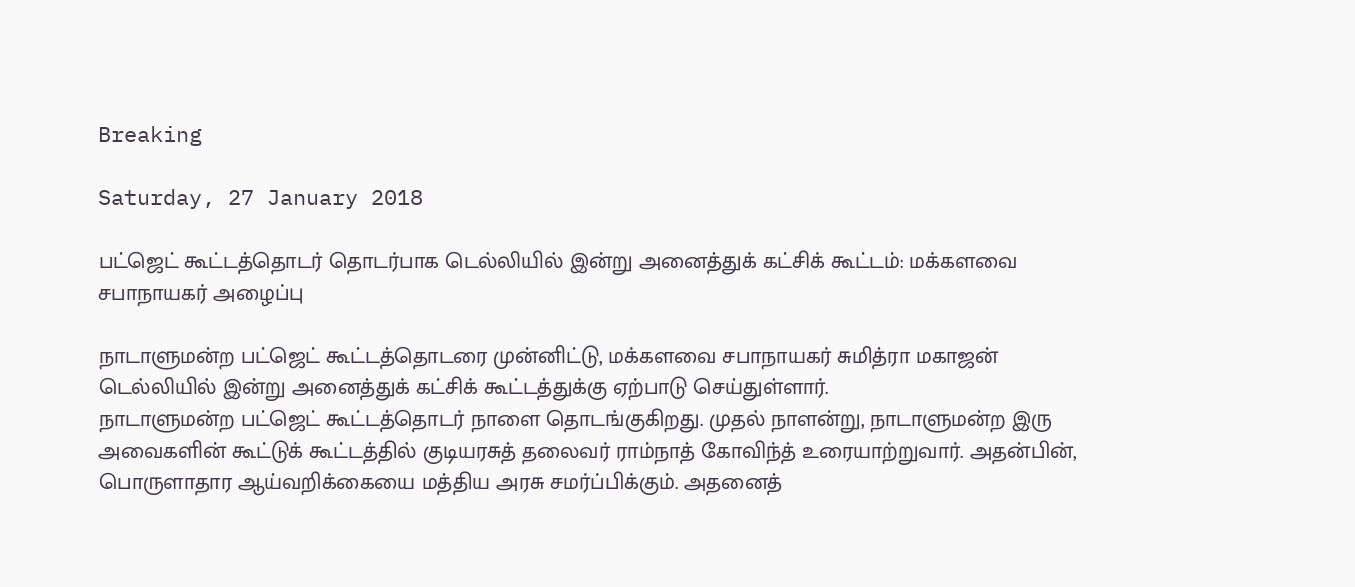Breaking

Saturday, 27 January 2018

பட்ஜெட் கூட்டத்தொடர் தொடர்பாக டெல்லியில் இன்று அனைத்துக் கட்சிக் கூட்டம்: மக்களவை சபாநாயகர் அழைப்பு

நாடாளுமன்ற பட்ஜெட் கூட்டத்தொடரை முன்னிட்டு, மக்களவை சபாநாயகர் சுமித்ரா மகாஜன் டெல்லியில் இன்று அனைத்துக் கட்சிக் கூட்டத்துக்கு ஏற்பாடு செய்துள்ளார்.
நாடாளுமன்ற பட்ஜெட் கூட்டத்தொடர் நாளை தொடங்குகிறது. முதல் நாளன்று, நாடாளுமன்ற இரு அவைகளின் கூட்டுக் கூட்டத்தில் குடியரசுத் தலைவர் ராம்நாத் கோவிந்த் உரையாற்றுவார். அதன்பின், பொருளாதார ஆய்வறிக்கையை மத்திய அரசு சமர்ப்பிக்கும். அதனைத்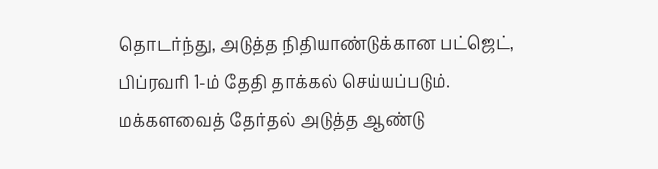தொடர்ந்து, அடுத்த நிதியாண்டுக்கான பட்ஜெட், பிப்ரவரி 1-ம் தேதி தாக்கல் செய்யப்படும்.
மக்களவைத் தேர்தல் அடுத்த ஆண்டு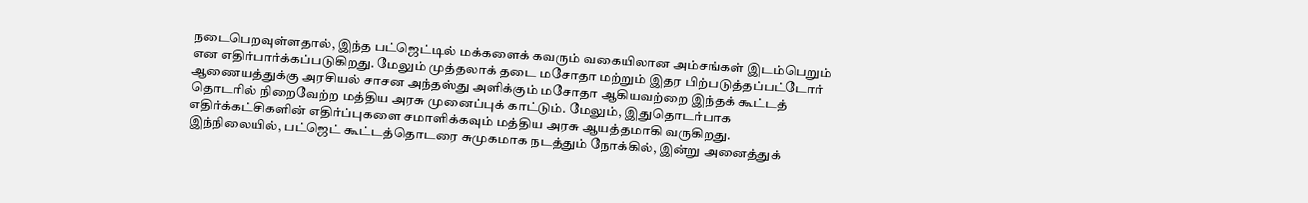நடைபெறவுள்ளதால், இந்த பட்ஜெட்டில் மக்களைக் கவரும் வகையிலான அம்சங்கள் இடம்பெறும் என எதிர்பார்க்கப்படுகிறது. மேலும் முத்தலாக் தடை மசோதா மற்றும் இதர பிற்படுத்தப்பட்டோர் ஆணையத்துக்கு அரசியல் சாசன அந்தஸ்து அளிக்கும் மசோதா ஆகியவற்றை இந்தக் கூட்டத் தொடரில் நிறைவேற்ற மத்திய அரசு முனைப்புக் காட்டும். மேலும், இதுதொடர்பாக எதிர்க்கட்சிகளின் எதிர்ப்புகளை சமாளிக்கவும் மத்திய அரசு ஆயத்தமாகி வருகிறது.
இந்நிலையில், பட்ஜெட் கூட்டத்தொடரை சுமுகமாக நடத்தும் நோக்கில், இன்று அனைத்துக்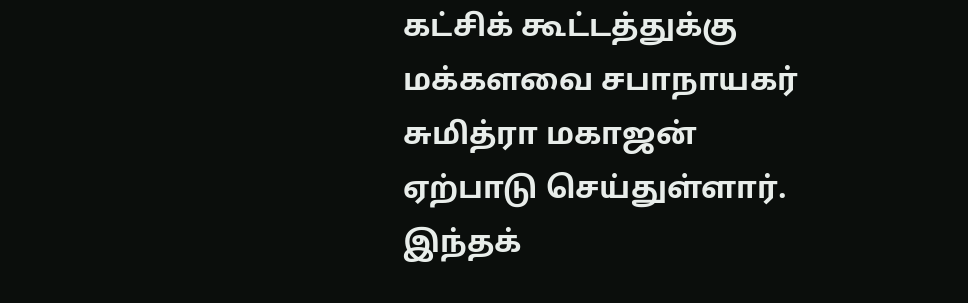கட்சிக் கூட்டத்துக்கு மக்களவை சபாநாயகர் சுமித்ரா மகாஜன் ஏற்பாடு செய்துள்ளார். இந்தக்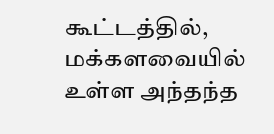கூட்டத்தில், மக்களவையில் உள்ள அந்தந்த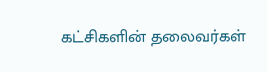கட்சிகளின் தலைவர்கள்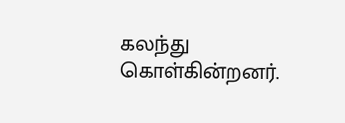கலந்து கொள்கின்றனர்.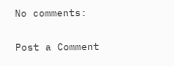No comments:

Post a Comment